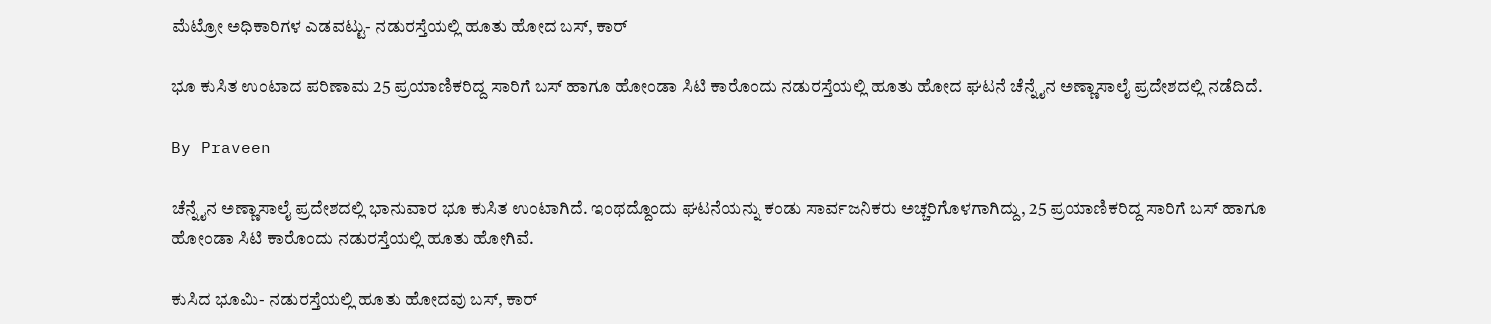ಮೆಟ್ರೋ ಅಧಿಕಾರಿಗಳ ಎಡವಟ್ಟು- ನಡುರಸ್ತೆಯಲ್ಲಿ ಹೂತು ಹೋದ ಬಸ್, ಕಾರ್

ಭೂ ಕುಸಿತ ಉಂಟಾದ ಪರಿಣಾಮ 25 ಪ್ರಯಾಣಿಕರಿದ್ದ ಸಾರಿಗೆ ಬಸ್ ಹಾಗೂ ಹೋಂಡಾ ಸಿಟಿ ಕಾರೊಂದು ನಡುರಸ್ತೆಯಲ್ಲಿ ಹೂತು ಹೋದ ಘಟನೆ ಚೆನ್ನೈನ ಅಣ್ಣಾಸಾಲೈ ಪ್ರದೇಶದಲ್ಲಿ ನಡೆದಿದೆ.

By Praveen

ಚೆನ್ನೈನ ಅಣ್ಣಾಸಾಲೈ ಪ್ರದೇಶದಲ್ಲಿ ಭಾನುವಾರ ಭೂ ಕುಸಿತ ಉಂಟಾಗಿದೆ. ಇಂಥದ್ದೊಂದು ಘಟನೆಯನ್ನು ಕಂಡು ಸಾರ್ವಜನಿಕರು ಅಚ್ಚರಿಗೊಳಗಾಗಿದ್ದು, 25 ಪ್ರಯಾಣಿಕರಿದ್ದ ಸಾರಿಗೆ ಬಸ್ ಹಾಗೂ ಹೋಂಡಾ ಸಿಟಿ ಕಾರೊಂದು ನಡುರಸ್ತೆಯಲ್ಲಿ ಹೂತು ಹೋಗಿವೆ.

ಕುಸಿದ ಭೂಮಿ- ನಡುರಸ್ತೆಯಲ್ಲಿ ಹೂತು ಹೋದವು ಬಸ್, ಕಾರ್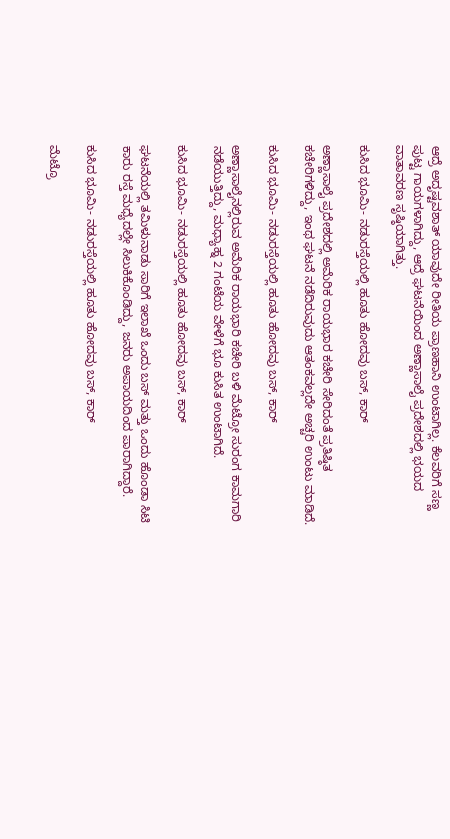ಆದ್ರೆ ಅದೃಷ್ಟವಶಾತ್ ಯಾವುದೇ ರೀತಿಯ ಪ್ರಾಣಹಾನಿ ಉಂಟಾಗಿಲ್ಲ. ಕೆಲವರಿಗೆ ಸಣ್ಣ ಪುಟ್ಟ ಗಾಯಗಳಾಗಿದ್ದು, ಆದ್ರೆ ಘಟನೆಯಿಂದ ಅಣ್ಣಾಸಾಲೈ ಪ್ರದೇಶದಲ್ಲಿ ಭಯದ ವಾತಾವರಣ ಸೃಷ್ಠಿಯಾಗಿತ್ತು.

ಕುಸಿದ ಭೂಮಿ- ನಡುರಸ್ತೆಯಲ್ಲಿ ಹೂತು ಹೋದವು ಬಸ್, ಕಾರ್

ಅಣ್ಣಾಸಾಲೈ ಪ್ರದೇಶದಲ್ಲಿ ಅಮೆರಿಕ ರಾಯಭಾರ ಕಚೇರಿ ಸೇರಿದಂತೆ ಪ್ರತಿಷ್ಠಿತ ಕಚೇರಿಗಳಿದ್ದು, ಇಂಥ ಘಟನೆ ನಡೆದಿರುವುದು ಆತಂಕವಲ್ಲದೇ ಅಚ್ಚರಿ ಉಂಟು ಮಾಡಿದೆ.

ಕುಸಿದ ಭೂಮಿ- ನಡುರಸ್ತೆಯಲ್ಲಿ ಹೂತು ಹೋದವು ಬಸ್, ಕಾರ್

ಅಣ್ಣಾಸಾಲೈನಲ್ಲಿರುವ ಅಮೆರಿಕ ರಾಯಭಾರಿ ಕಚೇರಿ ಬಳಿ ಮೆಟ್ರೋ ಸುರಂಗ ಕಾಮಗಾರಿ ನಡೆಯುತ್ತಿದ್ದು, ಮಧ್ಯಾಹ್ನ 2 ಗಂಟೆಯ ವೇಳೆಗೆ ಭೂ ಕುಸಿತ ಉಂಟಾಗಿದೆ.

ಕುಸಿದ ಭೂಮಿ- ನಡುರಸ್ತೆಯಲ್ಲಿ ಹೂತು ಹೋದವು ಬಸ್, ಕಾರ್

ಘಟನೆಯಲ್ಲಿ ತಮಿಳುನಾಡು ಸಾರಿಗೆ ಇಲಾಖೆ ಒಂದು ಬಸ್ ಮತ್ತು ಒಂದು ಹೊಂಡಾ ಸಿಟಿ ಕಾರು ರಸ್ತೆ ಮಧ್ಯೆದಲ್ಲೇ ಸಿಲುಕಿಕೊಂಡಿದ್ದು, ಜನರು ಅಪಾಯದಿಂದ ಪಾರಾಗಿದ್ದಾರೆ.

ಕುಸಿದ ಭೂಮಿ- ನಡುರಸ್ತೆಯಲ್ಲಿ ಹೂತು ಹೋದವು ಬಸ್, ಕಾರ್

ಮೆಟ್ರೊ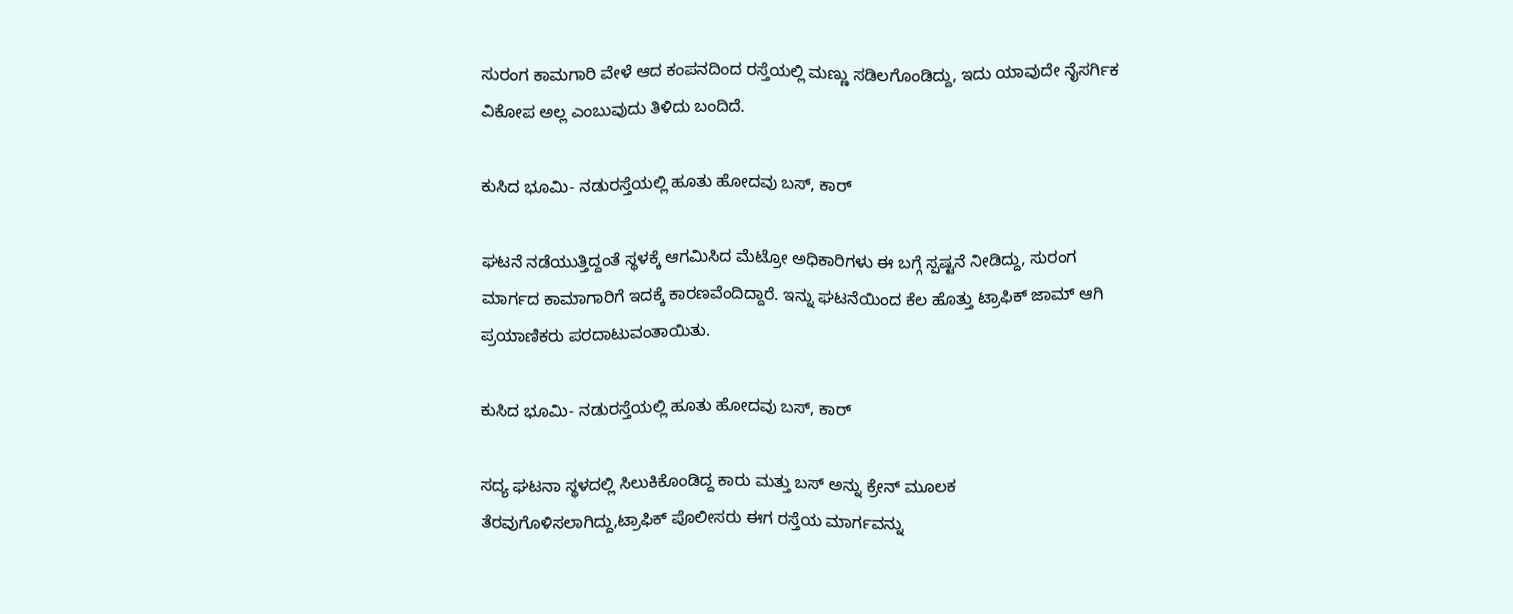ಸುರಂಗ ಕಾಮಗಾರಿ ವೇಳೆ ಆದ ಕಂಪನದಿಂದ ರಸ್ತೆಯಲ್ಲಿ ಮಣ್ಣು ಸಡಿಲಗೊಂಡಿದ್ದು, ಇದು ಯಾವುದೇ ನೈಸರ್ಗಿಕ ವಿಕೋಪ ಅಲ್ಲ ಎಂಬುವುದು ತಿಳಿದು ಬಂದಿದೆ.

ಕುಸಿದ ಭೂಮಿ- ನಡುರಸ್ತೆಯಲ್ಲಿ ಹೂತು ಹೋದವು ಬಸ್, ಕಾರ್

ಘಟನೆ ನಡೆಯುತ್ತಿದ್ದಂತೆ ಸ್ಥಳಕ್ಕೆ ಆಗಮಿಸಿದ ಮೆಟ್ರೋ ಅಧಿಕಾರಿಗಳು ಈ ಬಗ್ಗೆ ಸ್ಪಷ್ಟನೆ ನೀಡಿದ್ದು, ಸುರಂಗ ಮಾರ್ಗದ ಕಾಮಾಗಾರಿಗೆ ಇದಕ್ಕೆ ಕಾರಣವೆಂದಿದ್ದಾರೆ. ಇನ್ನು ಘಟನೆಯಿಂದ ಕೆಲ ಹೊತ್ತು ಟ್ರಾಫಿಕ್ ಜಾಮ್ ಆಗಿ ಪ್ರಯಾಣಿಕರು ಪರದಾಟುವಂತಾಯಿತು.

ಕುಸಿದ ಭೂಮಿ- ನಡುರಸ್ತೆಯಲ್ಲಿ ಹೂತು ಹೋದವು ಬಸ್, ಕಾರ್

ಸದ್ಯ ಘಟನಾ ಸ್ಥಳದಲ್ಲಿ ಸಿಲುಕಿಕೊಂಡಿದ್ದ ಕಾರು ಮತ್ತು ಬಸ್ ಅನ್ನು ಕ್ರೇನ್ ಮೂಲಕ ತೆರವುಗೊಳಿಸಲಾಗಿದ್ದು,ಟ್ರಾಫಿಕ್ ಪೊಲೀಸರು ಈಗ ರಸ್ತೆಯ ಮಾರ್ಗವನ್ನು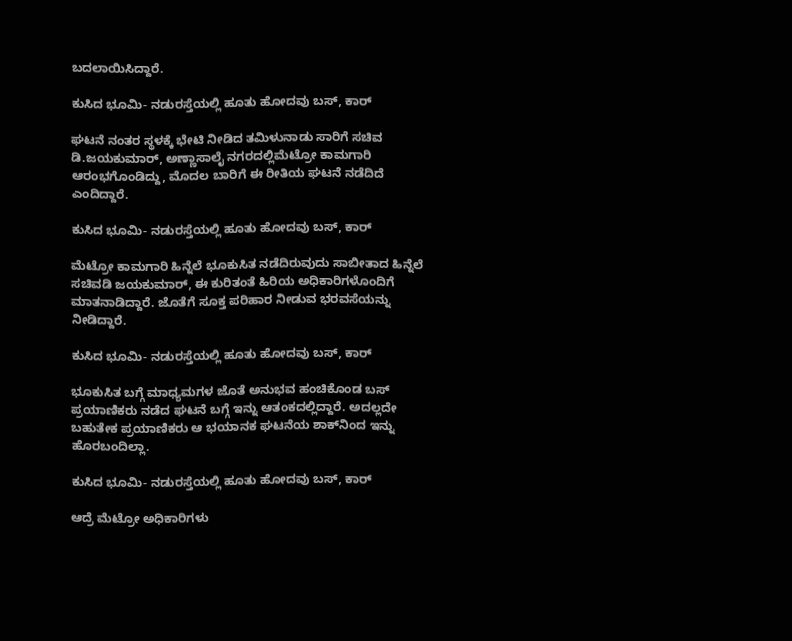ಬದಲಾಯಿಸಿದ್ದಾರೆ.

ಕುಸಿದ ಭೂಮಿ- ನಡುರಸ್ತೆಯಲ್ಲಿ ಹೂತು ಹೋದವು ಬಸ್, ಕಾರ್

ಘಟನೆ ನಂತರ ಸ್ಥಳಕ್ಕೆ ಭೇಟಿ ನೀಡಿದ ತಮಿಳುನಾಡು ಸಾರಿಗೆ ಸಚಿವ ಡಿ.ಜಯಕುಮಾರ್, ಅಣ್ಣಾಸಾಲೈ ನಗರದಲ್ಲಿಮೆಟ್ರೋ ಕಾಮಗಾರಿ ಆರಂಭಗೊಂಡಿದ್ದು, ಮೊದಲ ಬಾರಿಗೆ ಈ ರೀತಿಯ ಘಟನೆ ನಡೆದಿದೆ ಎಂದಿದ್ದಾರೆ.

ಕುಸಿದ ಭೂಮಿ- ನಡುರಸ್ತೆಯಲ್ಲಿ ಹೂತು ಹೋದವು ಬಸ್, ಕಾರ್

ಮೆಟ್ರೋ ಕಾಮಗಾರಿ ಹಿನ್ನೆಲೆ ಭೂಕುಸಿತ ನಡೆದಿರುವುದು ಸಾಬೀತಾದ ಹಿನ್ನೆಲೆ ಸಚಿವಡಿ ಜಯಕುಮಾರ್, ಈ ಕುರಿತಂತೆ ಹಿರಿಯ ಅಧಿಕಾರಿಗಳೊಂದಿಗೆ ಮಾತನಾಡಿದ್ದಾರೆ. ಜೊತೆಗೆ ಸೂಕ್ತ ಪರಿಹಾರ ನೀಡುವ ಭರವಸೆಯನ್ನು ನೀಡಿದ್ದಾರೆ.

ಕುಸಿದ ಭೂಮಿ- ನಡುರಸ್ತೆಯಲ್ಲಿ ಹೂತು ಹೋದವು ಬಸ್, ಕಾರ್

ಭೂಕುಸಿತ ಬಗ್ಗೆ ಮಾಧ್ಯಮಗಳ ಜೊತೆ ಅನುಭವ ಹಂಚಿಕೊಂಡ ಬಸ್ ಪ್ರಯಾಣಿಕರು ನಡೆದ ಘಟನೆ ಬಗ್ಗೆ ಇನ್ನು ಆತಂಕದಲ್ಲಿದ್ದಾರೆ. ಅದಲ್ಲದೇ ಬಹುತೇಕ ಪ್ರಯಾಣಿಕರು ಆ ಭಯಾನಕ ಘಟನೆಯ ಶಾಕ್‌ನಿಂದ ಇನ್ನು ಹೊರಬಂದಿಲ್ಲಾ.

ಕುಸಿದ ಭೂಮಿ- ನಡುರಸ್ತೆಯಲ್ಲಿ ಹೂತು ಹೋದವು ಬಸ್, ಕಾರ್

ಆದ್ರೆ ಮೆಟ್ರೋ ಅಧಿಕಾರಿಗಳು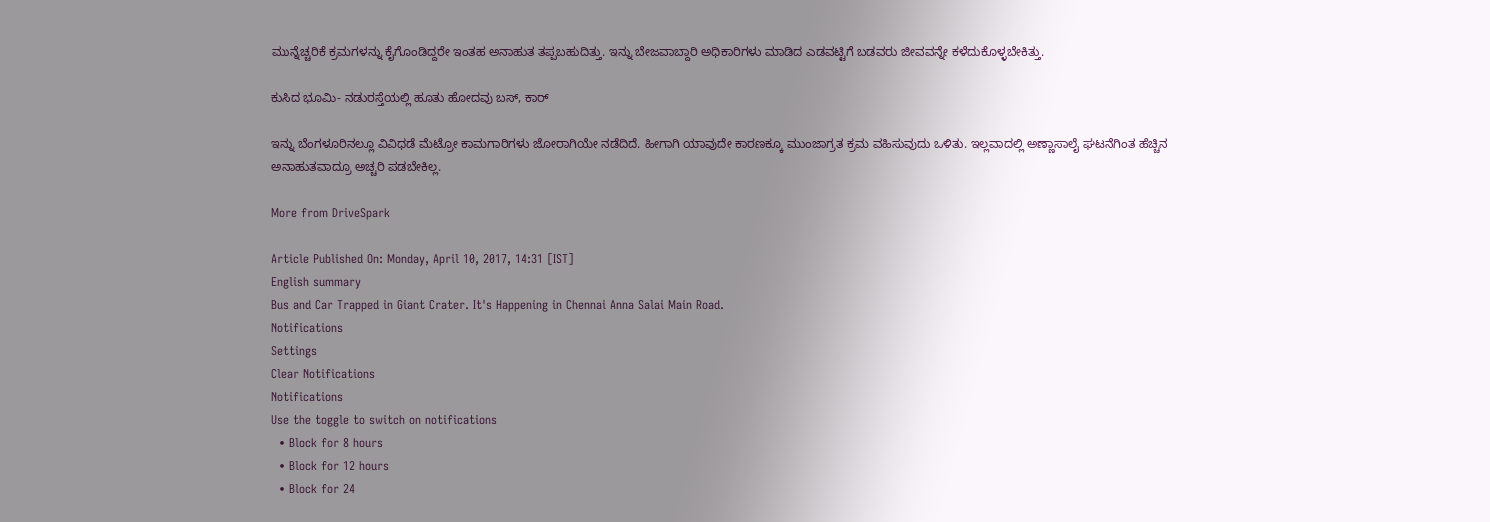ಮುನ್ನೆಚ್ಚರಿಕೆ ಕ್ರಮಗಳನ್ನು ಕೈಗೊಂಡಿದ್ದರೇ ಇಂತಹ ಅನಾಹುತ ತಪ್ಪಬಹುದಿತ್ತು. ಇನ್ನು ಬೇಜವಾಬ್ದಾರಿ ಅಧಿಕಾರಿಗಳು ಮಾಡಿದ ಎಡವಟ್ಟಿಗೆ ಬಡವರು ಜೀವವನ್ನೇ ಕಳೆದುಕೊಳ್ಳಬೇಕಿತ್ತು.

ಕುಸಿದ ಭೂಮಿ- ನಡುರಸ್ತೆಯಲ್ಲಿ ಹೂತು ಹೋದವು ಬಸ್, ಕಾರ್

ಇನ್ನು ಬೆಂಗಳೂರಿನಲ್ಲೂ ವಿವಿಧಡೆ ಮೆಟ್ರೋ ಕಾಮಗಾರಿಗಳು ಜೋರಾಗಿಯೇ ನಡೆದಿದೆ. ಹೀಗಾಗಿ ಯಾವುದೇ ಕಾರಣಕ್ಕೂ ಮುಂಜಾಗ್ರತ ಕ್ರಮ ವಹಿಸುವುದು ಒಳಿತು. ಇಲ್ಲವಾದಲ್ಲಿ ಅಣ್ಣಾಸಾಲೈ ಘಟನೆಗಿಂತ ಹೆಚ್ಚಿನ ಅನಾಹುತವಾದ್ರೂ ಅಚ್ಚರಿ ಪಡಬೇಕಿಲ್ಲ.

More from DriveSpark

Article Published On: Monday, April 10, 2017, 14:31 [IST]
English summary
Bus and Car Trapped in Giant Crater. It's Happening in Chennai Anna Salai Main Road.
Notifications
Settings
Clear Notifications
Notifications
Use the toggle to switch on notifications
  • Block for 8 hours
  • Block for 12 hours
  • Block for 24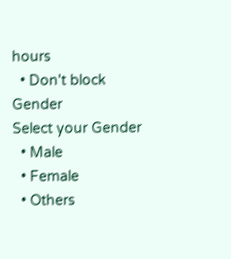hours
  • Don't block
Gender
Select your Gender
  • Male
  • Female
  • Others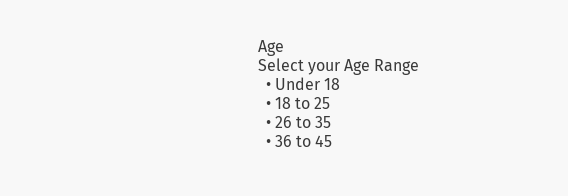Age
Select your Age Range
  • Under 18
  • 18 to 25
  • 26 to 35
  • 36 to 45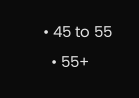• 45 to 55
  • 55+